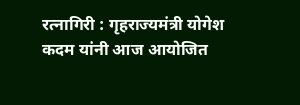रत्नागिरी : गृहराज्यमंत्री योगेश कदम यांनी आज आयोजित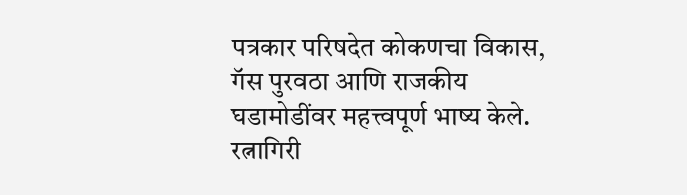पत्रकार परिषदेत कोकणचा विकास, गॅस पुरवठा आणि राजकीय घडामोडींवर महत्त्वपूर्ण भाष्य केले. रत्नागिरी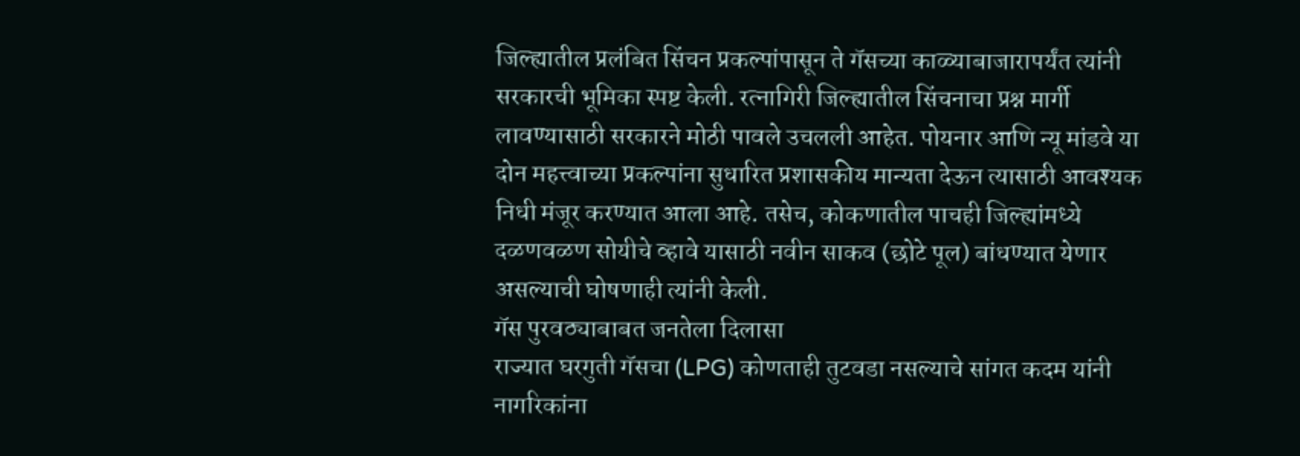जिल्ह्यातील प्रलंबित सिंचन प्रकल्पांपासून ते गॅसच्या काळ्याबाजारापर्यंत त्यांनी सरकारची भूमिका स्पष्ट केली. रत्नागिरी जिल्ह्यातील सिंचनाचा प्रश्न मार्गी लावण्यासाठी सरकारने मोठी पावले उचलली आहेत. पोयनार आणि न्यू मांडवे या दोन महत्त्वाच्या प्रकल्पांना सुधारित प्रशासकीय मान्यता देऊन त्यासाठी आवश्यक निधी मंजूर करण्यात आला आहे. तसेच, कोकणातील पाचही जिल्ह्यांमध्ये दळणवळण सोयीचे व्हावे यासाठी नवीन साकव (छोटे पूल) बांधण्यात येणार असल्याची घोषणाही त्यांनी केली.
गॅस पुरवठ्याबाबत जनतेला दिलासा
राज्यात घरगुती गॅसचा (LPG) कोणताही तुटवडा नसल्याचे सांगत कदम यांनी नागरिकांना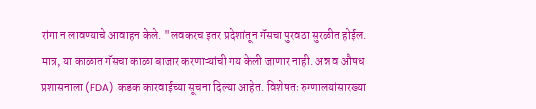रांगा न लावण्याचे आवाहन केले. "लवकरच इतर प्रदेशांतून गॅसचा पुरवठा सुरळीत होईल. मात्र, या काळात गॅसचा काळा बाजार करणाऱ्यांची गय केली जाणार नाही. अन्न व औषध प्रशासनाला (FDA) कडक कारवाईच्या सूचना दिल्या आहेत. विशेषतः रुग्णालयांसारख्या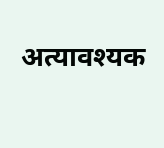अत्यावश्यक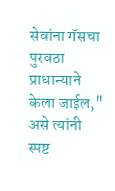सेवांना गॅसचा पुरवठा प्राधान्याने केला जाईल," असे त्यांनी स्पष्ट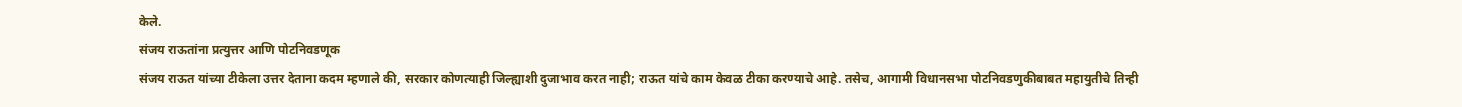केले.
संजय राऊतांना प्रत्युत्तर आणि पोटनिवडणूक
संजय राऊत यांच्या टीकेला उत्तर देताना कदम म्हणाले की, सरकार कोणत्याही जिल्ह्याशी दुजाभाव करत नाही; राऊत यांचे काम केवळ टीका करण्याचे आहे. तसेच, आगामी विधानसभा पोटनिवडणुकीबाबत महायुतीचे तिन्ही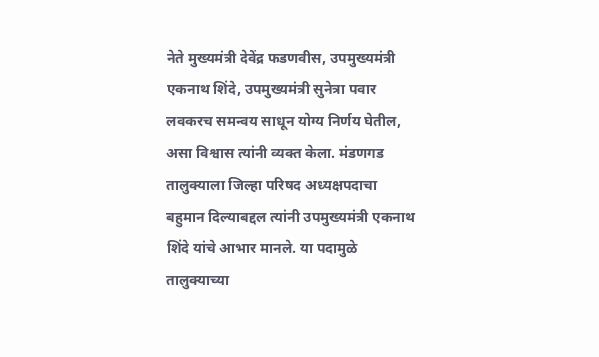नेते मुख्यमंत्री देवेंद्र फडणवीस, उपमुख्यमंत्री एकनाथ शिंदे, उपमुख्यमंत्री सुनेत्रा पवार लवकरच समन्वय साधून योग्य निर्णय घेतील, असा विश्वास त्यांनी व्यक्त केला. मंडणगड तालुक्याला जिल्हा परिषद अध्यक्षपदाचा बहुमान दिल्याबद्दल त्यांनी उपमुख्यमंत्री एकनाथ शिंदे यांचे आभार मानले. या पदामुळे तालुक्याच्या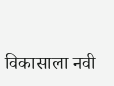विकासाला नवी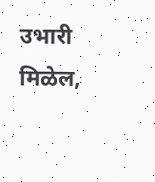उभारी मिळेल,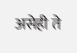असेही ते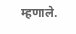म्हणाले.